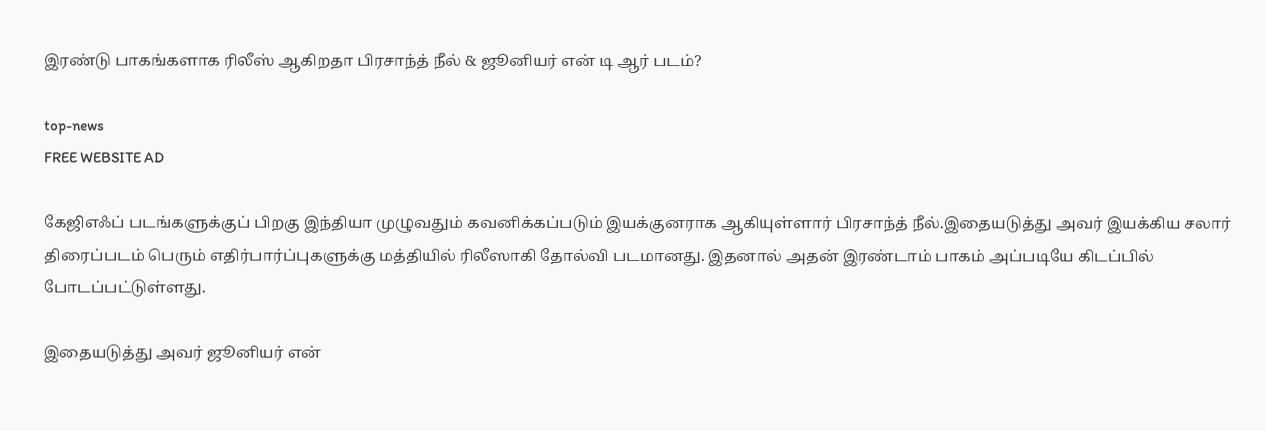இரண்டு பாகங்களாக ரிலீஸ் ஆகிறதா பிரசாந்த் நீல் & ஜூனியர் என் டி ஆர் படம்?

top-news
FREE WEBSITE AD

கேஜிஎஃப் படங்களுக்குப் பிறகு இந்தியா முழுவதும் கவனிக்கப்படும் இயக்குனராக ஆகியுள்ளார் பிரசாந்த் நீல்.இதையடுத்து அவர் இயக்கிய சலார் திரைப்படம் பெரும் எதிர்பார்ப்புகளுக்கு மத்தியில் ரிலீஸாகி தோல்வி படமானது. இதனால் அதன் இரண்டாம் பாகம் அப்படியே கிடப்பில் போடப்பட்டுள்ளது.

இதையடுத்து அவர் ஜூனியர் என்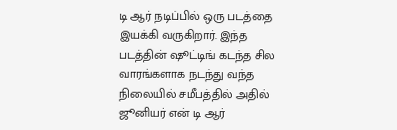டி ஆர் நடிப்பில் ஒரு படத்தை இயக்கி வருகிறார். இந்த படத்தின் ஷூட்டிங் கடந்த சில வாரங்களாக நடந்து வந்த நிலையில் சமீபத்தில் அதில் ஜூனியர் என் டி ஆர்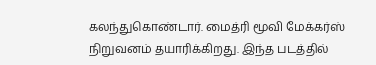கலந்துகொண்டார். மைத்ரி மூவி மேக்கர்ஸ் நிறுவனம் தயாரிக்கிறது. இந்த படத்தில்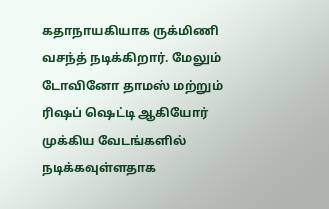கதாநாயகியாக ருக்மிணி வசந்த் நடிக்கிறார். மேலும் டோவினோ தாமஸ் மற்றும் ரிஷப் ஷெட்டி ஆகியோர் முக்கிய வேடங்களில் நடிக்கவுள்ளதாக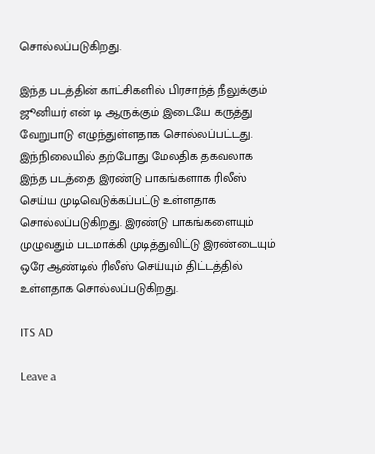சொல்லப்படுகிறது.

இந்த படத்தின் காட்சிகளில் பிரசாந்த் நீலுக்கும் ஜூனியர் என் டி ஆருக்கும் இடையே கருத்து வேறுபாடு எழுந்துள்ளதாக சொல்லப்பட்டது. இந்நிலையில் தற்போது மேலதிக தகவலாக இந்த படத்தை இரண்டு பாகங்களாக ரிலீஸ் செய்ய முடிவெடுக்கப்பட்டு உள்ளதாக சொல்லப்படுகிறது. இரண்டு பாகங்களையும் முழுவதும் படமாக்கி முடித்துவிட்டு இரண்டையும் ஒரே ஆண்டில் ரிலீஸ் செய்யும் திட்டத்தில் உள்ளதாக சொல்லப்படுகிறது.

ITS AD

Leave a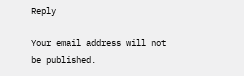Reply

Your email address will not be published.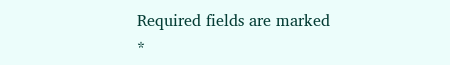Required fields are marked *